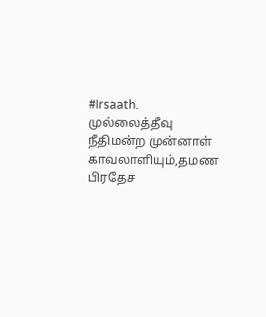#Irsaath.
முல்லைத்தீவு நீதிமன்ற முன்னாள் காவலாளியும்,தமண பிரதேச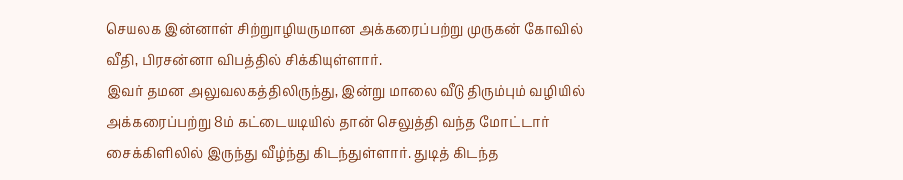செயலக இன்னாள் சிற்றுாழியருமான அக்கரைப்பற்று முருகன் கோவில் வீதி, பிரசன்னா விபத்தில் சிக்கியுள்ளார்.
இவர் தமன அலுவலகத்திலிருந்து, இன்று மாலை வீடு திரும்பும் வழியில் அக்கரைப்பற்று 8ம் கட்டையடியில் தான் செலுத்தி வந்த மோட்டார் சைக்கிளிலில் இருந்து வீழ்ந்து கிடந்துள்ளார். துடித் கிடந்த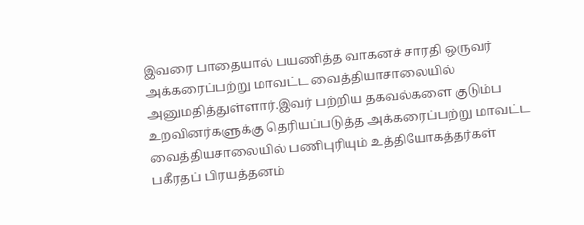இவரை பாதையால் பயணித்த வாகனச் சாரதி ஒருவர் அக்கரைப்பற்று மாவட்ட வைத்தியாசாலையில் அனுமதித்துள்ளார்.இவர் பற்றிய தகவல்களை குடும்ப உறவினர்களுக்கு தெரியப்படுத்த அக்கரைப்பற்று மாவட்ட வைத்தியசாலையில் பணிபுரியும் உத்தியோகத்தர்கள் பகீரதப் பிரயத்தனம்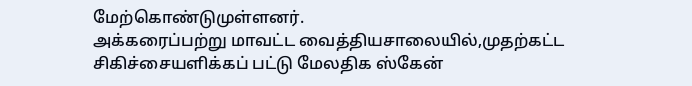மேற்கொண்டுமுள்ளனர்.
அக்கரைப்பற்று மாவட்ட வைத்தியசாலையில்,முதற்கட்ட சிகிச்சையளிக்கப் பட்டு மேலதிக ஸ்கேன்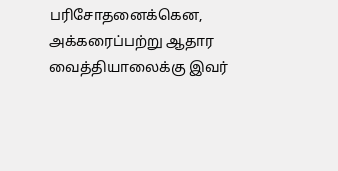பரிசோதனைக்கென, அக்கரைப்பற்று ஆதார வைத்தியாலைக்கு இவர்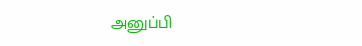அனுப்பி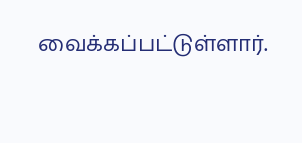வைக்கப்பட்டுள்ளார்.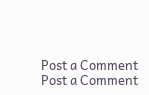Post a Comment
Post a Comment